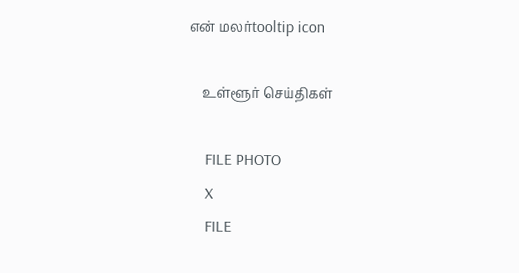என் மலர்tooltip icon

    உள்ளூர் செய்திகள்

    FILE PHOTO
    X
    FILE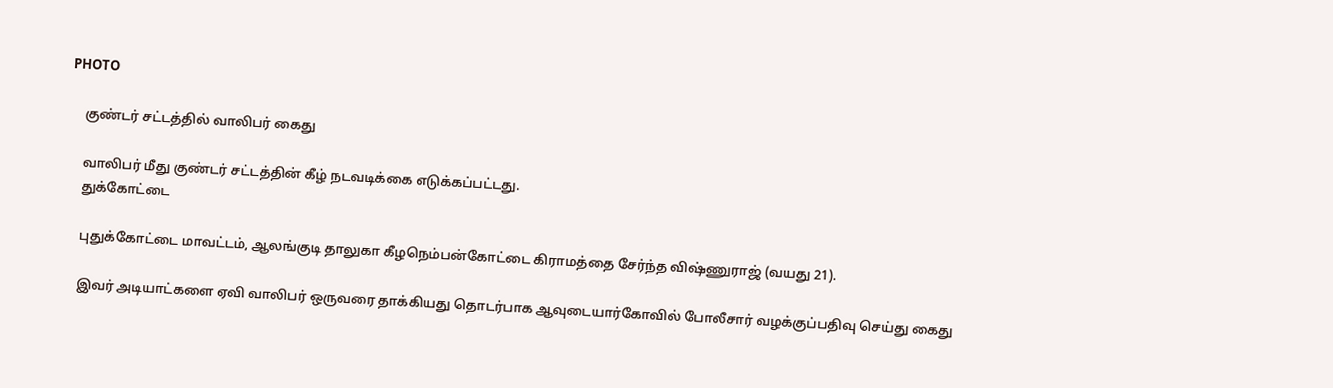PHOTO

    குண்டர் சட்டத்தில் வாலிபர் கைது

    வாலிபர் மீது குண்டர் சட்டத்தின் கீழ் நடவடிக்கை எடுக்கப்பட்டது.
    துக்கோட்டை

    புதுக்கோட்டை மாவட்டம், ஆலங்குடி தாலுகா கீழநெம்பன்கோட்டை கிராமத்தை சேர்ந்த விஷ்ணுராஜ் (வயது 21).

    இவர் அடியாட்களை ஏவி வாலிபர் ஒருவரை தாக்கியது தொடர்பாக ஆவுடையார்கோவில் போலீசார் வழக்குப்பதிவு செய்து கைது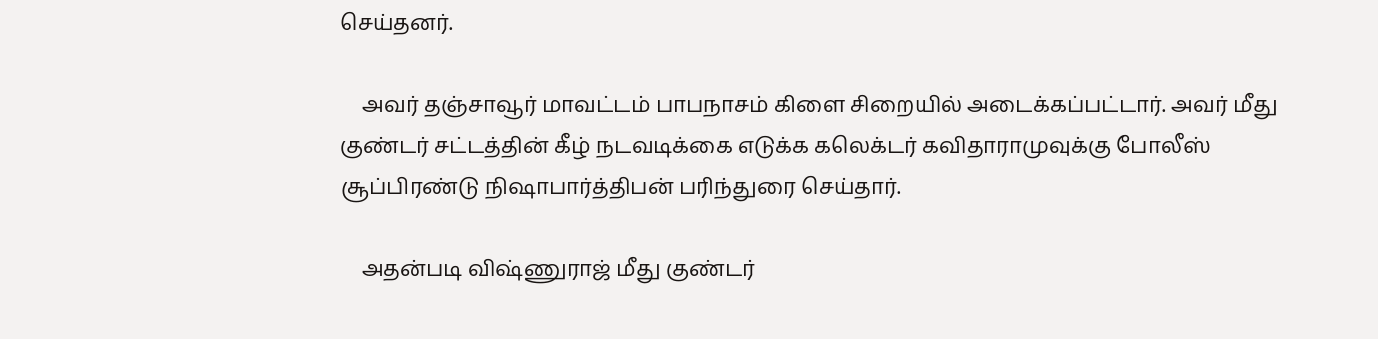செய்தனர்.

    அவர் தஞ்சாவூர் மாவட்டம் பாபநாசம் கிளை சிறையில் அடைக்கப்பட்டார். அவர் மீது குண்டர் சட்டத்தின் கீழ் நடவடிக்கை எடுக்க கலெக்டர் கவிதாராமுவுக்கு போலீஸ் சூப்பிரண்டு நிஷாபார்த்திபன் பரிந்துரை செய்தார்.

    அதன்படி விஷ்ணுராஜ் மீது குண்டர்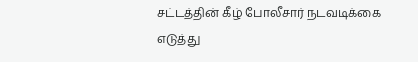சட்டத்தின் கீழ் போலீசார் நடவடிக்கை எடுத்து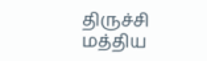திருச்சி மத்திய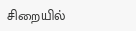சிறையில்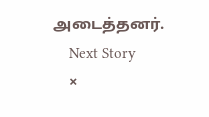அடைத்தனர்.
    Next Story
    ×